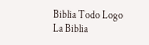Biblia Todo Logo
La Biblia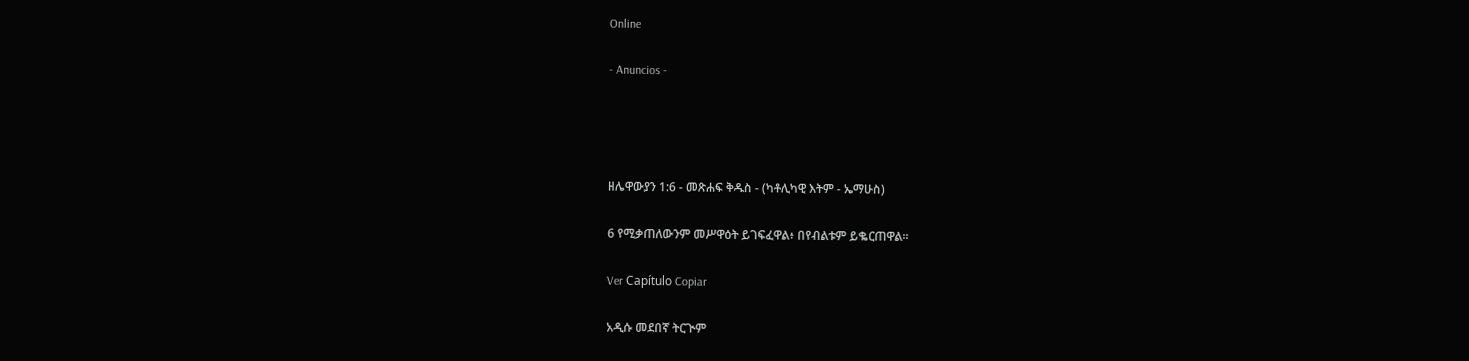Online

- Anuncios -




ዘሌዋውያን 1:6 - መጽሐፍ ቅዱስ - (ካቶሊካዊ እትም - ኤማሁስ)

6 የሚቃጠለውንም መሥዋዕት ይገፍፈዋል፥ በየብልቱም ይቈርጠዋል።

Ver Capítulo Copiar

አዲሱ መደበኛ ትርጒም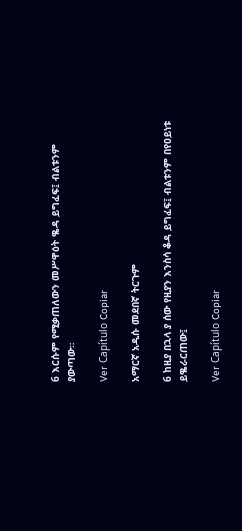6 እርሱም የሚቃጠለውን መሥዋዕት ቈዳ ይግፈፍ፤ ብልቱንም ያውጣው።

Ver Capítulo Copiar

አማርኛ አዲሱ መደበኛ ትርጉም

6 ከዚያ በኋላ ያ ሰው የዚያን እንስሳ ቆዳ ይግፈፍ፤ ብልቱንም በየዐይነቱ ይቈራርጠው፤

Ver Capítulo Copiar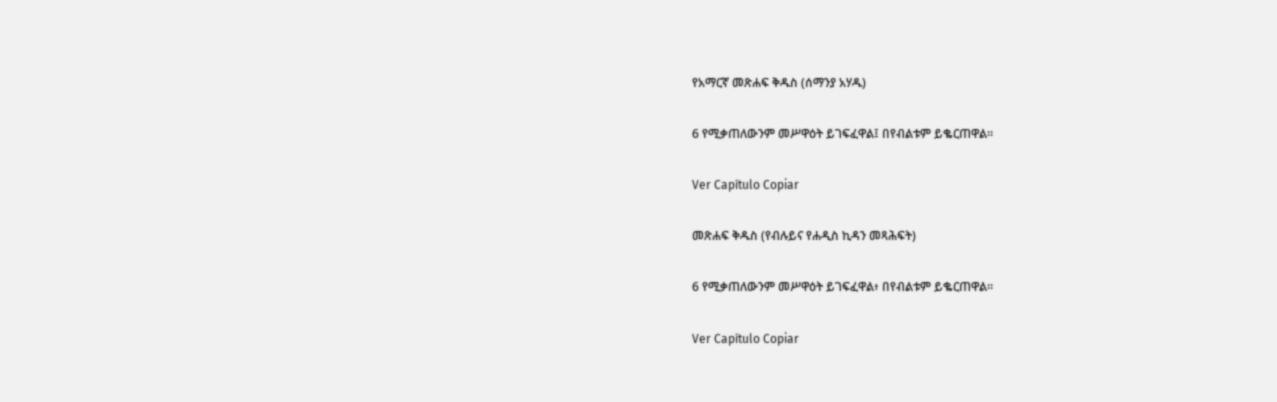የአማርኛ መጽሐፍ ቅዱስ (ሰማንያ አሃዱ)

6 የሚቃጠለውንም መሥዋዕት ይገፍፈዋል፤ በየብልቱም ይቈርጠዋል።

Ver Capítulo Copiar

መጽሐፍ ቅዱስ (የብሉይና የሐዲስ ኪዳን መጻሕፍት)

6 የሚቃጠለውንም መሥዋዕት ይገፍፈዋል፥ በየብልቱም ይቈርጠዋል።

Ver Capítulo Copiar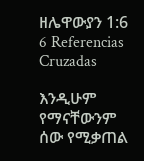ዘሌዋውያን 1:6
6 Referencias Cruzadas

እንዲሁም የማናቸውንም ሰው የሚቃጠል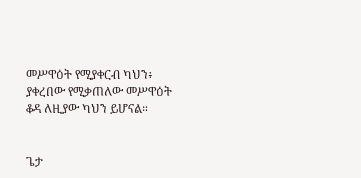መሥዋዕት የሚያቀርብ ካህን፥ ያቀረበው የሚቃጠለው መሥዋዕት ቆዳ ለዚያው ካህን ይሆናል።


ጌታ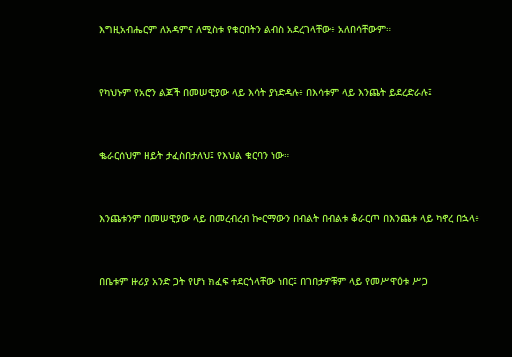እግዚአብሔርም ለአዳምና ለሚስቱ የቁርበትን ልብስ አደረገላቸው፥ አለበሳቸውም።


የካህኑም የአሮን ልጆች በመሠዊያው ላይ እሳት ያነድዳሉ፥ በእሳቱም ላይ እንጨት ይደረድራሉ፤


ቈራርሰህም ዘይት ታፈስበታለህ፤ የእህል ቁርባን ነው።


እንጨቱንም በመሠዊያው ላይ በመረብረብ ኰርማውን በብልት በብልቱ ቆራርጦ በእንጨቱ ላይ ካኖረ በኋላ፥


በቤቱም ዙሪያ አንድ ጋት የሆነ ክፈፍ ተደርጎላቸው ነበር፤ በገበታዎቹም ላይ የመሥዋዕቱ ሥጋ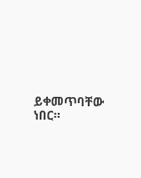ይቀመጥባቸው ነበር።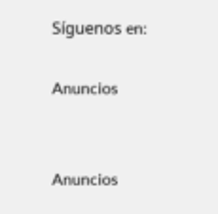Síguenos en:

Anuncios


Anuncios